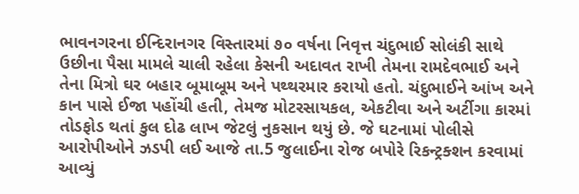ભાવનગરના ઈન્દિરાનગર વિસ્તારમાં ૭૦ વર્ષના નિવૃત્ત ચંદુભાઈ સોલંકી સાથે ઉછીના પૈસા મામલે ચાલી રહેલા કેસની અદાવત રાખી તેમના રામદેવભાઈ અને તેના મિત્રો ઘર બહાર બૂમાબૂમ અને પથ્થરમાર કરાયો હતો. ચંદુભાઈને આંખ અને કાન પાસે ઈજા પહોંચી હતી, તેમજ મોટરસાયકલ, એકટીવા અને અર્ટીગા કારમાં તોડફોડ થતાં કુલ દોઢ લાખ જેટલું નુકસાન થયું છે. જે ઘટનામાં પોલીસે આરોપીઓને ઝડપી લઈ આજે તા.5 જુલાઈના રોજ બપોરે રિકન્ટ્રક્શન કરવામાં આવ્યું